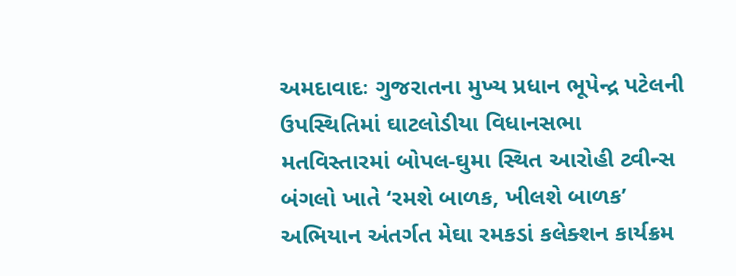અમદાવાદઃ ગુજરાતના મુખ્ય પ્રધાન ભૂપેન્દ્ર પટેલની ઉપસ્થિતિમાં ઘાટલોડીયા વિધાનસભા મતવિસ્તારમાં બોપલ-ઘુમા સ્થિત આરોહી ટ્વીન્સ બંગલો ખાતે ‘રમશે બાળક, ખીલશે બાળક’ અભિયાન અંતર્ગત મેઘા રમકડાં કલેક્શન કાર્યક્રમ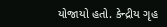યોજાયો હતો. કેન્દ્રીય ગૃહ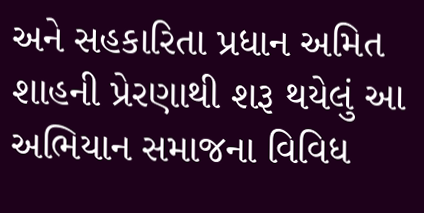અને સહકારિતા પ્રધાન અમિત શાહની પ્રેરણાથી શરૂ થયેલું આ અભિયાન સમાજના વિવિધ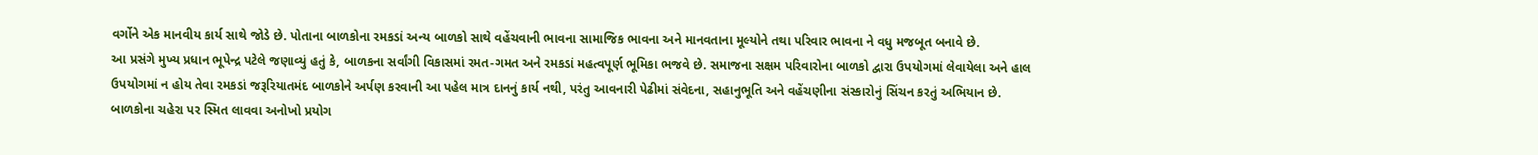વર્ગોને એક માનવીય કાર્ય સાથે જોડે છે. પોતાના બાળકોના રમકડાં અન્ય બાળકો સાથે વહેંચવાની ભાવના સામાજિક ભાવના અને માનવતાના મૂલ્યોને તથા પરિવાર ભાવના ને વધુ મજબૂત બનાવે છે.
આ પ્રસંગે મુખ્ય પ્રધાન ભૂપેન્દ્ર પટેલે જણાવ્યું હતું કે, બાળકના સર્વાંગી વિકાસમાં રમત-ગમત અને રમકડાં મહત્વપૂર્ણ ભૂમિકા ભજવે છે. સમાજના સક્ષમ પરિવારોના બાળકો દ્વારા ઉપયોગમાં લેવાયેલા અને હાલ ઉપયોગમાં ન હોય તેવા રમકડાં જરૂરિયાતમંદ બાળકોને અર્પણ કરવાની આ પહેલ માત્ર દાનનું કાર્ય નથી, પરંતુ આવનારી પેઢીમાં સંવેદના, સહાનુભૂતિ અને વહેંચણીના સંસ્કારોનું સિંચન કરતું અભિયાન છે.
બાળકોના ચહેરા પર સ્મિત લાવવા અનોખો પ્રયોગ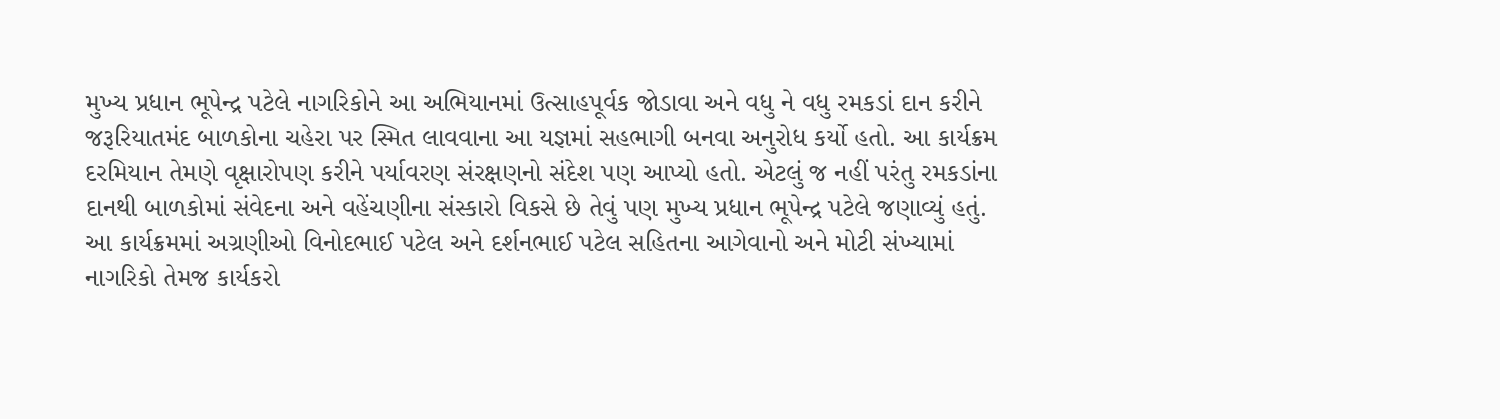મુખ્ય પ્રધાન ભૂપેન્દ્ર પટેલે નાગરિકોને આ અભિયાનમાં ઉત્સાહપૂર્વક જોડાવા અને વધુ ને વધુ રમકડાં દાન કરીને જરૂરિયાતમંદ બાળકોના ચહેરા પર સ્મિત લાવવાના આ યજ્ઞમાં સહભાગી બનવા અનુરોધ કર્યો હતો. આ કાર્યક્રમ દરમિયાન તેમણે વૃક્ષારોપણ કરીને પર્યાવરણ સંરક્ષણનો સંદેશ પણ આપ્યો હતો. એટલું જ નહીં પરંતુ રમકડાંના દાનથી બાળકોમાં સંવેદના અને વહેંચણીના સંસ્કારો વિકસે છે તેવું પણ મુખ્ય પ્રધાન ભૂપેન્દ્ર પટેલે જણાવ્યું હતું. આ કાર્યક્રમમાં અગ્રણીઓ વિનોદભાઈ પટેલ અને દર્શનભાઈ પટેલ સહિતના આગેવાનો અને મોટી સંખ્યામાં નાગરિકો તેમજ કાર્યકરો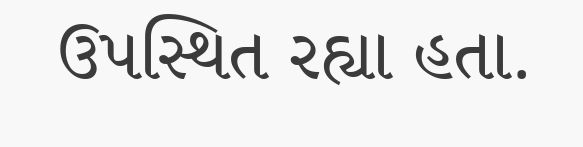ઉપસ્થિત રહ્યા હતા.